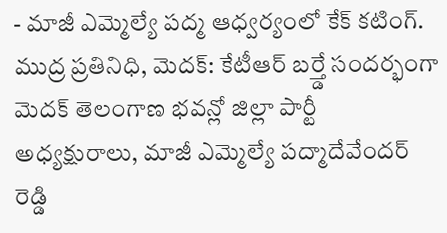- మాజీ ఎమ్మెల్యే పద్మ ఆధ్వర్యంలో కేక్ కటింగ్.
ముద్ర ప్రతినిధి, మెదక్: కేటీఆర్ బర్త్డే సందర్భంగా మెదక్ తెలంగాణ భవన్లో జిల్లా పార్టీ అధ్యక్షురాలు, మాజీ ఎమ్మెల్యే పద్మాదేవేందర్ రెడ్డి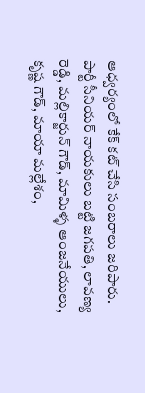ఆధ్వర్యంలో కేక్ కట్ చేసి సంబరాలు జరిపారు. పార్టీ సీనియర్ నాయకులు బట్టి జగపతి, లావణ్య రెడ్డి, మల్లికార్జున్ గౌడ్, మామిళ్ళ ఆంజనేయులు, కృష్ణ గౌడ్, మాయా మల్లేశం,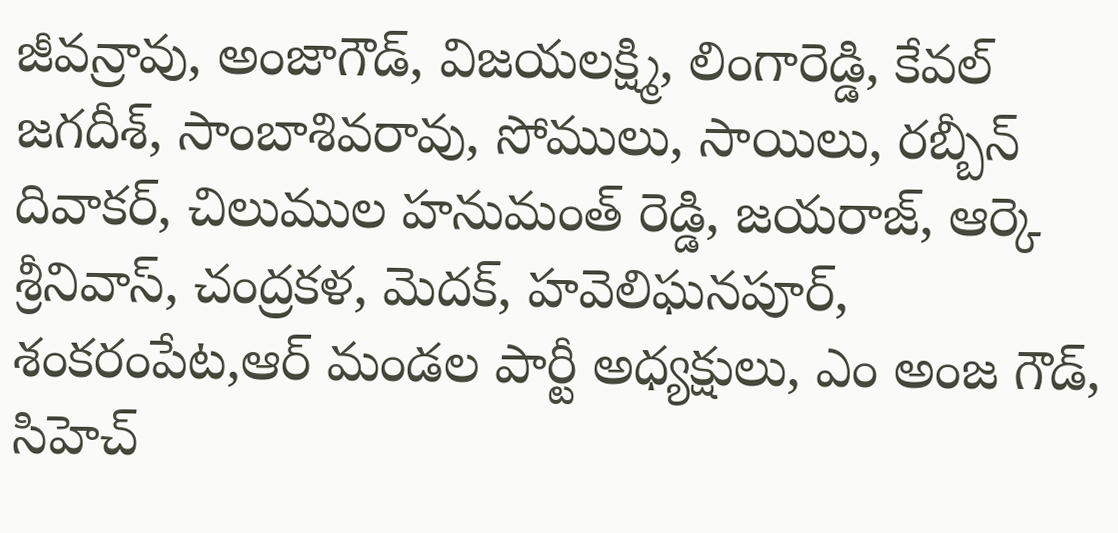జీవన్రావు, అంజాగౌడ్, విజయలక్ష్మి, లింగారెడ్డి, కేవల్ జగదీశ్, సాంబాశివరావు, సోములు, సాయిలు, రబ్బీన్ దివాకర్, చిలుముల హనుమంత్ రెడ్డి, జయరాజ్, ఆర్కె శ్రీనివాస్, చంద్రకళ, మెదక్, హవెలిఘనపూర్, శంకరంపేట,ఆర్ మండల పార్టీ అధ్యక్షులు, ఎం అంజ గౌడ్, సిహెచ్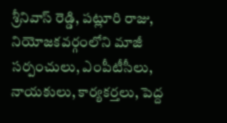శ్రీనివాస్ రెడ్డి, పట్లూరి రాజు, నియోజకవర్గంలోని మాజీ సర్పంచులు, ఎంపీటీసీలు, నాయకులు, కార్యకర్తలు, పెద్ద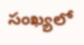సంఖ్యలో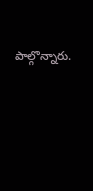పాల్గొన్నారు.